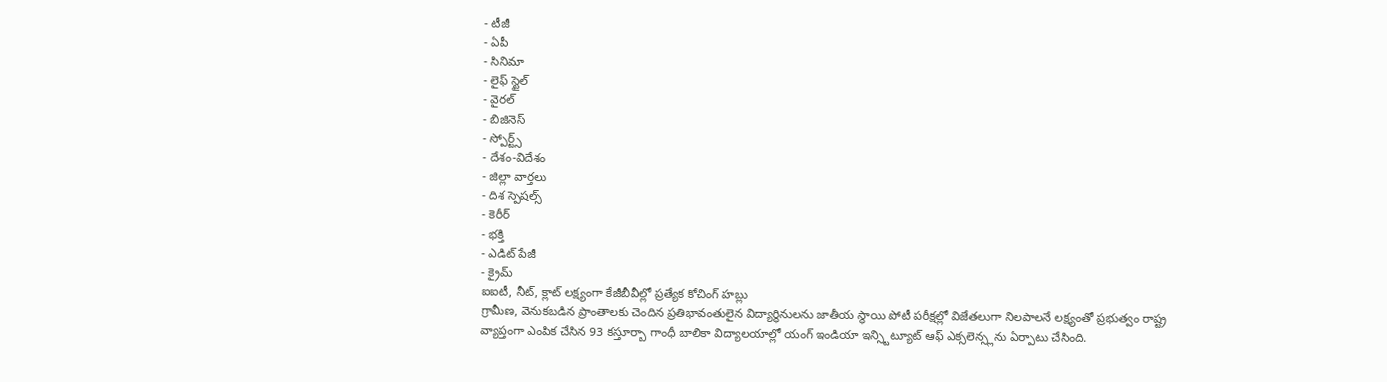- టీజీ
- ఏపీ
- సినిమా
- లైఫ్ స్టైల్
- వైరల్
- బిజినెస్
- స్పోర్ట్స్
- దేశం-విదేశం
- జిల్లా వార్తలు
- దిశ స్పెషల్స్
- కెరీర్
- భక్తి
- ఎడిట్ పేజీ
- క్రైమ్
ఐఐటీ, నీట్, క్లాట్ లక్ష్యంగా కేజీబీవీల్లో ప్రత్యేక కోచింగ్ హబ్లు
గ్రామీణ, వెనుకబడిన ప్రాంతాలకు చెందిన ప్రతిభావంతులైన విద్యార్థినులను జాతీయ స్థాయి పోటీ పరీక్షల్లో విజేతలుగా నిలపాలనే లక్ష్యంతో ప్రభుత్వం రాష్ట్ర వ్యాప్తంగా ఎంపిక చేసిన 93 కస్తూర్బా గాంధీ బాలికా విద్యాలయాల్లో యంగ్ ఇండియా ఇన్స్టిట్యూట్ ఆఫ్ ఎక్సలెన్స్లను ఏర్పాటు చేసింది.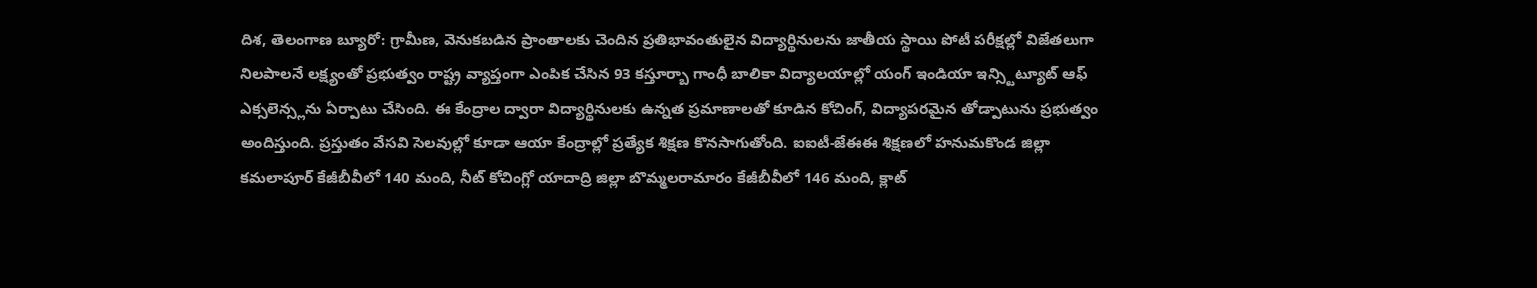దిశ, తెలంగాణ బ్యూరో: గ్రామీణ, వెనుకబడిన ప్రాంతాలకు చెందిన ప్రతిభావంతులైన విద్యార్థినులను జాతీయ స్థాయి పోటీ పరీక్షల్లో విజేతలుగా నిలపాలనే లక్ష్యంతో ప్రభుత్వం రాష్ట్ర వ్యాప్తంగా ఎంపిక చేసిన 93 కస్తూర్బా గాంధీ బాలికా విద్యాలయాల్లో యంగ్ ఇండియా ఇన్స్టిట్యూట్ ఆఫ్ ఎక్సలెన్స్లను ఏర్పాటు చేసింది. ఈ కేంద్రాల ద్వారా విద్యార్థినులకు ఉన్నత ప్రమాణాలతో కూడిన కోచింగ్, విద్యాపరమైన తోడ్పాటును ప్రభుత్వం అందిస్తుంది. ప్రస్తుతం వేసవి సెలవుల్లో కూడా ఆయా కేంద్రాల్లో ప్రత్యేక శిక్షణ కొనసాగుతోంది. ఐఐటీ-జేఈఈ శిక్షణలో హనుమకొండ జిల్లా కమలాపూర్ కేజీబీవీలో 140 మంది, నీట్ కోచింగ్లో యాదాద్రి జిల్లా బొమ్మలరామారం కేజీబీవీలో 146 మంది, క్లాట్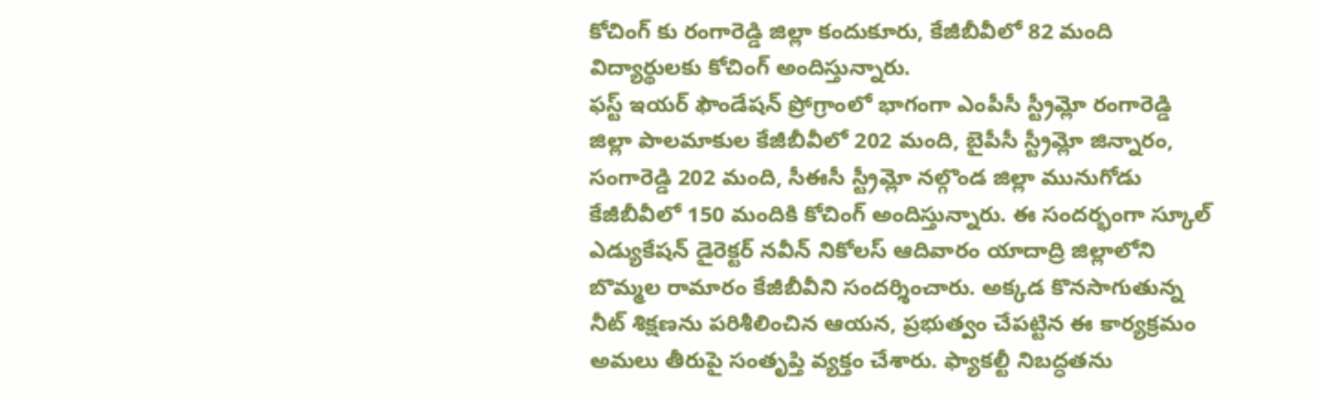కోచింగ్ కు రంగారెడ్డి జిల్లా కందుకూరు, కేజీబీవీలో 82 మంది విద్యార్థులకు కోచింగ్ అందిస్తున్నారు.
ఫస్ట్ ఇయర్ ఫౌండేషన్ ప్రోగ్రాంలో భాగంగా ఎంపీసీ స్ట్రీమ్లో రంగారెడ్డి జిల్లా పాలమాకుల కేజీబీవీలో 202 మంది, బైపీసీ స్ట్రీమ్లో జిన్నారం, సంగారెడ్డి 202 మంది, సీఈసీ స్ట్రీమ్లో నల్గొండ జిల్లా మునుగోడు కేజీబీవీలో 150 మందికి కోచింగ్ అందిస్తున్నారు. ఈ సందర్భంగా స్కూల్ ఎడ్యుకేషన్ డైరెక్టర్ నవీన్ నికోలస్ ఆదివారం యాదాద్రి జిల్లాలోని బొమ్మల రామారం కేజీబీవీని సందర్శించారు. అక్కడ కొనసాగుతున్న నీట్ శిక్షణను పరిశీలించిన ఆయన, ప్రభుత్వం చేపట్టిన ఈ కార్యక్రమం అమలు తీరుపై సంతృప్తి వ్యక్తం చేశారు. ఫ్యాకల్టీ నిబద్ధతను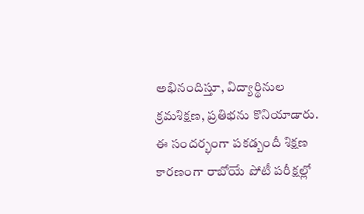అభినందిస్తూ, విద్యార్థినుల క్రమశిక్షణ, ప్రతిభను కొనియాడారు. ఈ సందర్భంగా పకడ్బందీ శిక్షణ కారణంగా రాబోయే పోటీ పరీక్షల్లో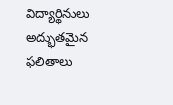విద్యార్థినులు అద్భుతమైన ఫలితాలు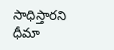సాధిస్తారని ధీమా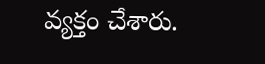వ్యక్తం చేశారు.